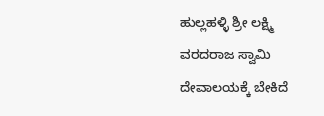ಹುಲ್ಲಹಳ್ಳಿ ಶ್ರೀ ಲಕ್ಷ್ಮಿ ವರದರಾಜ ಸ್ವಾಮಿ ದೇವಾಲಯಕ್ಕೆ ಬೇಕಿದೆ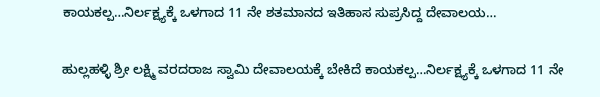ಕಾಯಕಲ್ಪ…ನಿರ್ಲಕ್ಷ್ಯಕ್ಕೆ ಒಳಗಾದ 11 ನೇ ಶತಮಾನದ ಇತಿಹಾಸ ಸುಪ್ರಸಿದ್ದ ದೇವಾಲಯ…

ಹುಲ್ಲಹಳ್ಳಿ ಶ್ರೀ ಲಕ್ಷ್ಮಿ ವರದರಾಜ ಸ್ವಾಮಿ ದೇವಾಲಯಕ್ಕೆ ಬೇಕಿದೆ ಕಾಯಕಲ್ಪ…ನಿರ್ಲಕ್ಷ್ಯಕ್ಕೆ ಒಳಗಾದ 11 ನೇ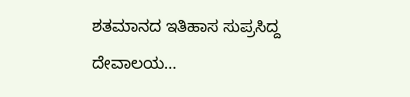ಶತಮಾನದ ಇತಿಹಾಸ ಸುಪ್ರಸಿದ್ದ ದೇವಾಲಯ…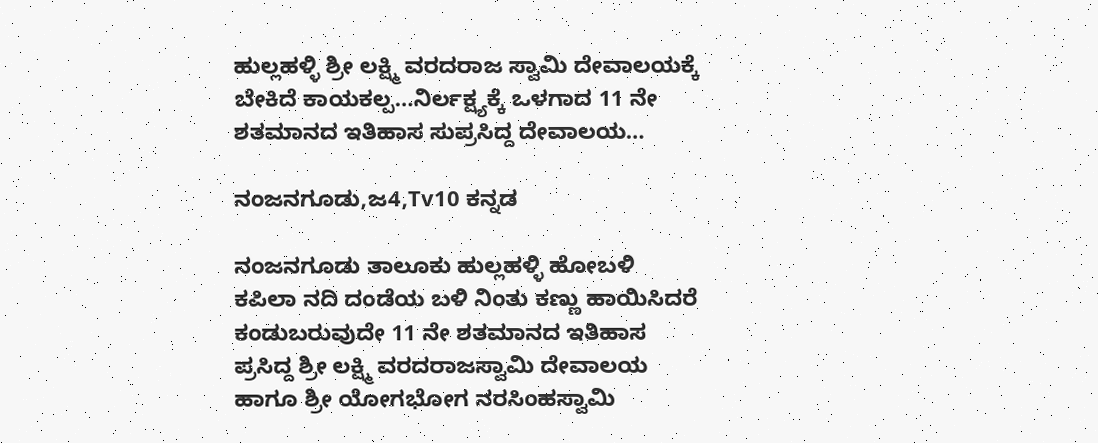ಹುಲ್ಲಹಳ್ಳಿ ಶ್ರೀ ಲಕ್ಷ್ಮಿ ವರದರಾಜ ಸ್ವಾಮಿ ದೇವಾಲಯಕ್ಕೆ ಬೇಕಿದೆ ಕಾಯಕಲ್ಪ…ನಿರ್ಲಕ್ಷ್ಯಕ್ಕೆ ಒಳಗಾದ 11 ನೇ ಶತಮಾನದ ಇತಿಹಾಸ ಸುಪ್ರಸಿದ್ದ ದೇವಾಲಯ…

ನಂಜನಗೂಡು,ಜ4,Tv10 ಕನ್ನಡ

ನಂಜನಗೂಡು ತಾಲೂಕು ಹುಲ್ಲಹಳ್ಳಿ ಹೋಬಳಿ ಕಪಿಲಾ ನದಿ ದಂಡೆಯ ಬಳಿ ನಿಂತು ಕಣ್ಣು ಹಾಯಿಸಿದರೆ ಕಂಡುಬರುವುದೇ 11 ನೇ ಶತಮಾನದ ಇತಿಹಾಸ ಪ್ರಸಿದ್ದ ಶ್ರೀ ಲಕ್ಷ್ಮಿ ವರದರಾಜಸ್ವಾಮಿ ದೇವಾಲಯ ಹಾಗೂ ಶ್ರೀ ಯೋಗಭೋಗ ನರಸಿಂಹಸ್ವಾಮಿ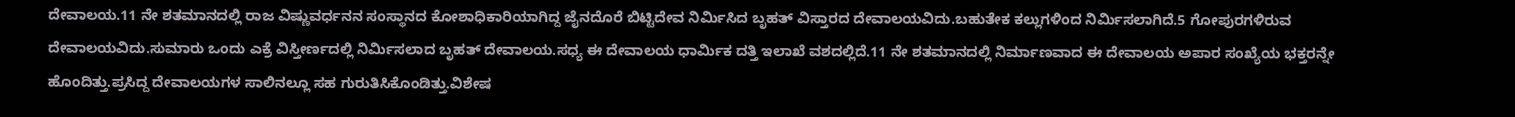ದೇವಾಲಯ.11 ನೇ ಶತಮಾನದಲ್ಲಿ ರಾಜ ವಿಷ್ಣುವರ್ಧನನ ಸಂಸ್ಥಾನದ ಕೋಶಾಧಿಕಾರಿಯಾಗಿದ್ದ ಜೈನದೊರೆ ಬಿಟ್ಟಿದೇವ ನಿರ್ಮಿಸಿದ ಬೃಹತ್ ವಿಸ್ತಾರದ ದೇವಾಲಯವಿದು.ಬಹುತೇಕ ಕಲ್ಲುಗಳಿಂದ ನಿರ್ಮಿಸಲಾಗಿದೆ.5 ಗೋಪುರಗಳಿರುವ ದೇವಾಲಯವಿದು.ಸುಮಾರು ಒಂದು ಎಕ್ರೆ ವಿಸ್ತೀರ್ಣದಲ್ಲಿ ನಿರ್ಮಿಸಲಾದ ಬೃಹತ್ ದೇವಾಲಯ.ಸಧ್ಯ ಈ ದೇವಾಲಯ ಧಾರ್ಮಿಕ ದತ್ತಿ ಇಲಾಖೆ ವಶದಲ್ಲಿದೆ.11 ನೇ ಶತಮಾನದಲ್ಲಿ ನಿರ್ಮಾಣವಾದ ಈ ದೇವಾಲಯ ಅಪಾರ ಸಂಖ್ಯೆಯ ಭಕ್ತರನ್ನೇ ಹೊಂದಿತ್ತು.ಪ್ರಸಿದ್ದ ದೇವಾಲಯಗಳ ಸಾಲಿನಲ್ಲೂ ಸಹ ಗುರುತಿಸಿಕೊಂಡಿತ್ತು.ವಿಶೇಷ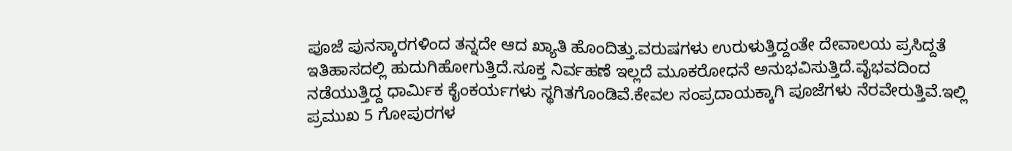ಪೂಜೆ ಪುನಸ್ಕಾರಗಳಿಂದ ತನ್ನದೇ ಆದ ಖ್ಯಾತಿ ಹೊಂದಿತ್ತು.ವರುಷಗಳು ಉರುಳುತ್ತಿದ್ದಂತೇ ದೇವಾಲಯ ಪ್ರಸಿದ್ದತೆ ಇತಿಹಾಸದಲ್ಲಿ ಹುದುಗಿಹೋಗುತ್ತಿದೆ.ಸೂಕ್ತ ನಿರ್ವಹಣೆ ಇಲ್ಲದೆ ಮೂಕರೋಧನೆ ಅನುಭವಿಸುತ್ತಿದೆ.ವೈಭವದಿಂದ ನಡೆಯುತ್ತಿದ್ದ ಧಾರ್ಮಿಕ ಕೈಂಕರ್ಯಗಳು ಸ್ಥಗಿತಗೊಂಡಿವೆ.ಕೇವಲ ಸಂಪ್ರದಾಯಕ್ಕಾಗಿ ಪೂಜೆಗಳು ನೆರವೇರುತ್ತಿವೆ.ಇಲ್ಲಿ ಪ್ರಮುಖ 5 ಗೋಪುರಗಳ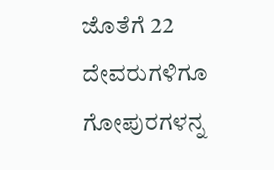ಜೊತೆಗೆ 22 ದೇವರುಗಳಿಗೂ ಗೋಪುರಗಳನ್ನ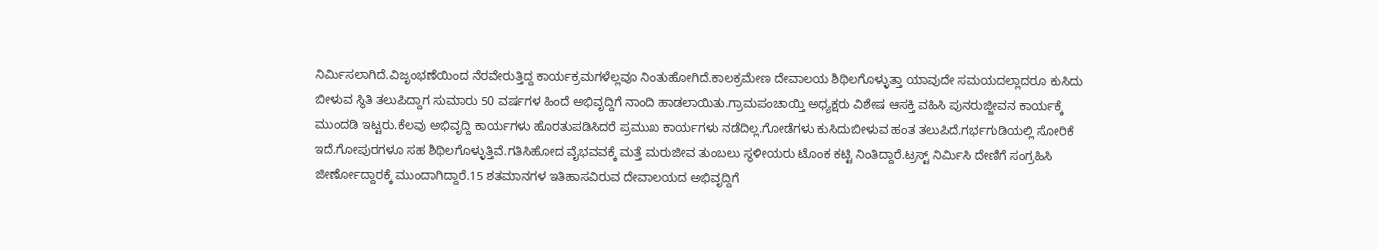ನಿರ್ಮಿಸಲಾಗಿದೆ.ವಿಜೃಂಭಣೆಯಿಂದ ನೆರವೇರುತ್ತಿದ್ದ ಕಾರ್ಯಕ್ರಮಗಳೆಲ್ಲವೂ ನಿಂತುಹೋಗಿದೆ.ಕಾಲಕ್ರಮೇಣ ದೇವಾಲಯ ಶಿಥಿಲಗೊಳ್ಳುತ್ತಾ ಯಾವುದೇ ಸಮಯದಲ್ಲಾದರೂ ಕುಸಿದು ಬೀಳುವ ಸ್ಥಿತಿ ತಲುಪಿದ್ದಾಗ ಸುಮಾರು 50 ವರ್ಷಗಳ ಹಿಂದೆ ಅಭಿವೃದ್ದಿಗೆ ನಾಂದಿ ಹಾಡಲಾಯಿತು.ಗ್ರಾಮಪಂಚಾಯ್ತಿ ಅಧ್ಯಕ್ಷರು ವಿಶೇಷ ಆಸಕ್ತಿ ವಹಿಸಿ ಪುನರುಜ್ಜೀವನ ಕಾರ್ಯಕ್ಕೆ ಮುಂದಡಿ ಇಟ್ಟರು.ಕೆಲವು ಅಭಿವೃದ್ದಿ ಕಾರ್ಯಗಳು ಹೊರತುಪಡಿಸಿದರೆ ಪ್ರಮುಖ ಕಾರ್ಯಗಳು ನಡೆದಿಲ್ಲ.ಗೋಡೆಗಳು ಕುಸಿದುಬೀಳುವ ಹಂತ ತಲುಪಿದೆ.ಗರ್ಭಗುಡಿಯಲ್ಲಿ ಸೋರಿಕೆ ಇದೆ.ಗೋಪುರಗಳೂ ಸಹ ಶಿಥಿಲಗೊಳ್ಳುತ್ತಿವೆ.ಗತಿಸಿಹೋದ ವೈಭವವಕ್ಕೆ ಮತ್ತೆ ಮರುಜೀವ ತುಂಬಲು ಸ್ಥಳೀಯರು ಟೊಂಕ ಕಟ್ಟಿ ನಿಂತಿದ್ದಾರೆ.ಟ್ರಸ್ಟ್ ನಿರ್ಮಿಸಿ ದೇಣಿಗೆ ಸಂಗ್ರಹಿಸಿ ಜೀರ್ಣೋದ್ದಾರಕ್ಕೆ ಮುಂದಾಗಿದ್ದಾರೆ.15 ಶತಮಾನಗಳ ಇತಿಹಾಸವಿರುವ ದೇವಾಲಯದ ಅಭಿವೃದ್ದಿಗೆ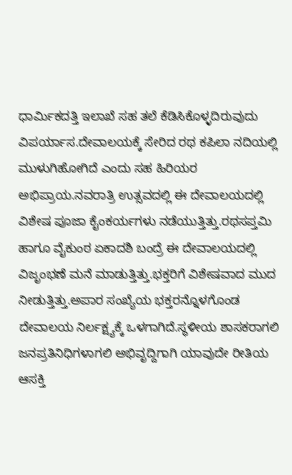ಧಾರ್ಮಿಕದತ್ತಿ ಇಲಾಖೆ ಸಹ ತಲೆ ಕೆಡಿಸಿಕೊಳ್ಳದಿರುವುದು ವಿಪರ್ಯಾಸ.ದೇವಾಲಯಕ್ಕೆ ಸೇರಿದ ರಥ ಕಪಿಲಾ ನದಿಯಲ್ಲಿ ಮುಳುಗಿಹೋಗಿದೆ ಎಂದು ಸಹ ಹಿರಿಯರ ಅಭಿಪ್ರಾಯ.ನವರಾತ್ರಿ ಉತ್ಸವದಲ್ಲಿ ಈ ದೇವಾಲಯದಲ್ಲಿ ವಿಶೇಷ ಪೂಜಾ ಕೈಂಕರ್ಯಗಳು ನಡೆಯುತ್ತಿತ್ತು.ರಥಸಪ್ತಮಿ ಹಾಗೂ ವೈಕುಂಠ ಏಕಾದಶಿ ಬಂದ್ರೆ ಈ ದೇವಾಲಯದಲ್ಲಿ ವಿಜೃಂಭಣೆ ಮನೆ ಮಾಡುತ್ತಿತ್ತು.ಭಕ್ತರಿಗೆ ವಿಶೇಷವಾದ ಮುದ ನೀಡುತ್ತಿತ್ತು.ಅಪಾರ ಸಂಖ್ಯೆಯ ಭಕ್ತರನ್ನೊಳಗೊಂಡ ದೇವಾಲಯ ನಿರ್ಲಕ್ಷ್ಯಕ್ಕೆ ಒಳಗಾಗಿದೆ.ಸ್ಥಳೀಯ ಶಾಸಕರಾಗಲಿ ಜನಪ್ರತಿನಿಧಿಗಳಾಗಲಿ ಅಭಿವೃದ್ದಿಗಾಗಿ ಯಾವುದೇ ರೀತಿಯ ಆಸಕ್ತಿ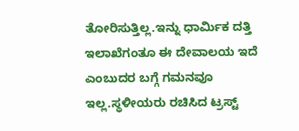ತೋರಿಸುತ್ತಿಲ್ಲ.ಇನ್ನು ಧಾರ್ಮಿಕ ದತ್ತಿ ಇಲಾಖೆಗಂತೂ ಈ ದೇವಾಲಯ ಇದೆ ಎಂಬುದರ ಬಗ್ಗೆ ಗಮನವೂ ಇಲ್ಲ.ಸ್ಥಳೀಯರು ರಚಿಸಿದ ಟ್ರಸ್ಟ್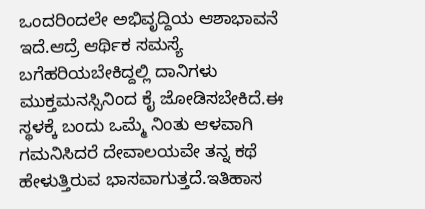ಒಂದರಿಂದಲೇ ಅಭಿವೃದ್ದಿಯ ಆಶಾಭಾವನೆ ಇದೆ.ಆದ್ರೆ ಆರ್ಥಿಕ ಸಮಸ್ಯೆ ಬಗೆಹರಿಯಬೇಕಿದ್ದಲ್ಲಿ ದಾನಿಗಳು ಮುಕ್ತಮನಸ್ಸಿನಿಂದ ಕೈ ಜೋಡಿಸಬೇಕಿದೆ.ಈ ಸ್ಥಳಕ್ಕೆ ಬಂದು ಒಮ್ಮೆ ನಿಂತು ಆಳವಾಗಿ ಗಮನಿಸಿದರೆ ದೇವಾಲಯವೇ ತನ್ನ ಕಥೆ ಹೇಳುತ್ತಿರುವ ಭಾಸವಾಗುತ್ತದೆ.ಇತಿಹಾಸ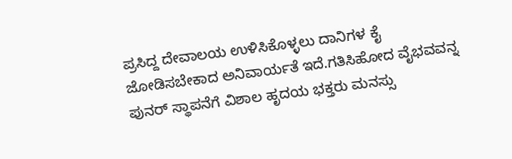ಪ್ರಸಿದ್ದ ದೇವಾಲಯ ಉಳಿಸಿಕೊಳ್ಳಲು ದಾನಿಗಳ ಕೈ ಜೋಡಿಸಬೇಕಾದ ಅನಿವಾರ್ಯತೆ ಇದೆ.ಗತಿಸಿಹೋದ ವೈಭವವನ್ನ ಪುನರ್ ಸ್ಥಾಪನೆಗೆ ವಿಶಾಲ ಹೃದಯ ಭಕ್ತರು ಮನಸ್ಸು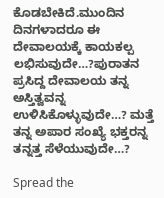ಕೊಡಬೇಕಿದೆ.ಮುಂದಿನ ದಿನಗಳಾದರೂ ಈ ದೇವಾಲಯಕ್ಕೆ ಕಾಯಕಲ್ಪ ಲಭಿಸುವುದೇ…?ಪುರಾತನ ಪ್ರಸಿದ್ದ ದೇವಾಲಯ ತನ್ನ ಅಸ್ತಿತ್ವವನ್ನ ಉಳಿಸಿಕೊಳ್ಳುವುದೇ…? ಮತ್ತೆ ತನ್ನ ಅಪಾರ ಸಂಖ್ಯೆ ಭಕ್ತರನ್ನ ತನ್ನತ್ತ ಸೆಳೆಯುವುದೇ…?

Spread the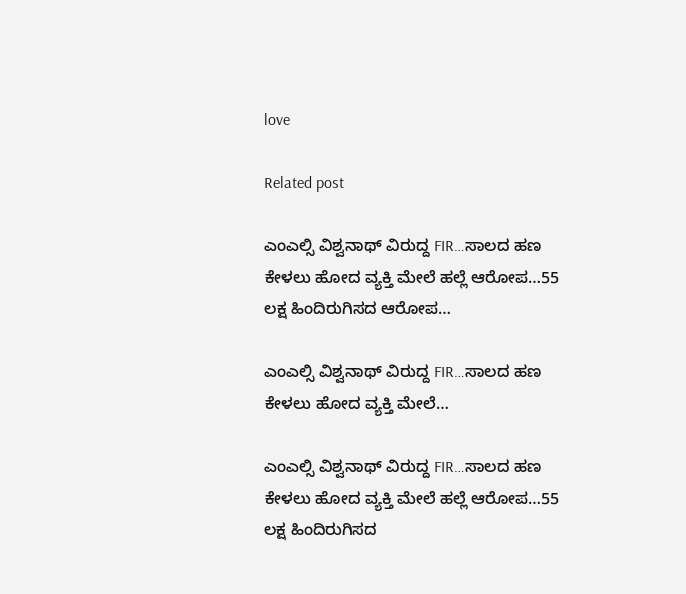love

Related post

ಎಂಎಲ್ಸಿ ವಿಶ್ವನಾಥ್ ವಿರುದ್ದ FIR…ಸಾಲದ ಹಣ ಕೇಳಲು ಹೋದ ವ್ಯಕ್ತಿ ಮೇಲೆ ಹಲ್ಲೆ ಆರೋಪ…55 ಲಕ್ಷ ಹಿಂದಿರುಗಿಸದ ಆರೋಪ…

ಎಂಎಲ್ಸಿ ವಿಶ್ವನಾಥ್ ವಿರುದ್ದ FIR…ಸಾಲದ ಹಣ ಕೇಳಲು ಹೋದ ವ್ಯಕ್ತಿ ಮೇಲೆ…

ಎಂಎಲ್ಸಿ ವಿಶ್ವನಾಥ್ ವಿರುದ್ದ FIR…ಸಾಲದ ಹಣ ಕೇಳಲು ಹೋದ ವ್ಯಕ್ತಿ ಮೇಲೆ ಹಲ್ಲೆ ಆರೋಪ…55 ಲಕ್ಷ ಹಿಂದಿರುಗಿಸದ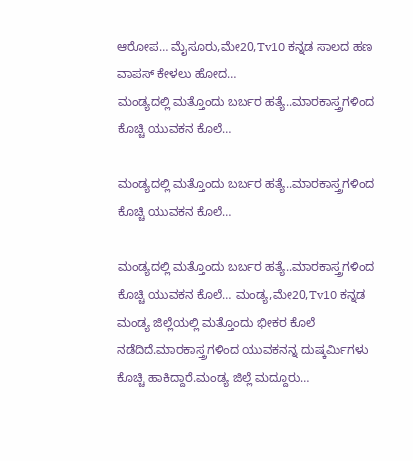ಆರೋಪ… ಮೈಸೂರು,ಮೇ20,Tv10 ಕನ್ನಡ ಸಾಲದ ಹಣ ವಾಪಸ್ ಕೇಳಲು ಹೋದ…
ಮಂಡ್ಯದಲ್ಲಿ ಮತ್ತೊಂದು ಬರ್ಬರ ಹತ್ಯೆ..ಮಾರಕಾಸ್ತ್ರಗಳಿಂದ ಕೊಚ್ಚಿ ಯುವಕನ ಕೊಲೆ…

ಮಂಡ್ಯದಲ್ಲಿ ಮತ್ತೊಂದು ಬರ್ಬರ ಹತ್ಯೆ..ಮಾರಕಾಸ್ತ್ರಗಳಿಂದ ಕೊಚ್ಚಿ ಯುವಕನ ಕೊಲೆ…

ಮಂಡ್ಯದಲ್ಲಿ ಮತ್ತೊಂದು ಬರ್ಬರ ಹತ್ಯೆ..ಮಾರಕಾಸ್ತ್ರಗಳಿಂದ ಕೊಚ್ಚಿ ಯುವಕನ ಕೊಲೆ… ಮಂಡ್ಯ,ಮೇ20,Tv10 ಕನ್ನಡ ಮಂಡ್ಯ ಜಿಲ್ಲೆಯಲ್ಲಿ ಮತ್ತೊಂದು ಭೀಕರ ಕೊಲೆ ನಡೆದಿದೆ.ಮಾರಕಾಸ್ತ್ರಗಳಿಂದ ಯುವಕನನ್ನ ದುಷ್ಕರ್ಮಿಗಳು ಕೊಚ್ಚಿ ಹಾಕಿದ್ದಾರೆ.ಮಂಡ್ಯ ಜಿಲ್ಲೆ ಮದ್ದೂರು…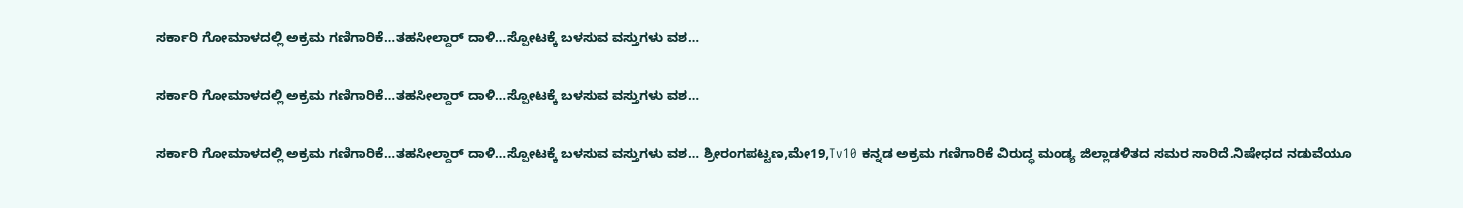ಸರ್ಕಾರಿ ಗೋಮಾಳದಲ್ಲಿ ಅಕ್ರಮ ಗಣಿಗಾರಿಕೆ…ತಹಸೀಲ್ದಾರ್ ದಾಳಿ…ಸ್ಪೋಟಕ್ಕೆ ಬಳಸುವ ವಸ್ತುಗಳು ವಶ…

ಸರ್ಕಾರಿ ಗೋಮಾಳದಲ್ಲಿ ಅಕ್ರಮ ಗಣಿಗಾರಿಕೆ…ತಹಸೀಲ್ದಾರ್ ದಾಳಿ…ಸ್ಪೋಟಕ್ಕೆ ಬಳಸುವ ವಸ್ತುಗಳು ವಶ…

ಸರ್ಕಾರಿ ಗೋಮಾಳದಲ್ಲಿ ಅಕ್ರಮ ಗಣಿಗಾರಿಕೆ…ತಹಸೀಲ್ದಾರ್ ದಾಳಿ…ಸ್ಪೋಟಕ್ಕೆ ಬಳಸುವ ವಸ್ತುಗಳು ವಶ… ಶ್ರೀರಂಗಪಟ್ಟಣ,ಮೇ19,Tv10 ಕನ್ನಡ ಅಕ್ರಮ ಗಣಿಗಾರಿಕೆ ವಿರುದ್ಧ ಮಂಡ್ಯ ಜಿಲ್ಲಾಡಳಿತದ ಸಮರ ಸಾರಿದೆ.ನಿಷೇಧದ ನಡುವೆಯೂ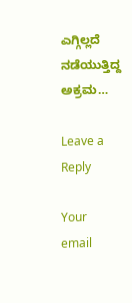ಎಗ್ಗಿಲ್ಲದೆ ನಡೆಯುತ್ತಿದ್ದ ಅಕ್ರಮ…

Leave a Reply

Your email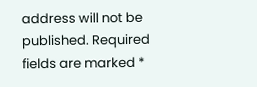address will not be published. Required fields are marked *